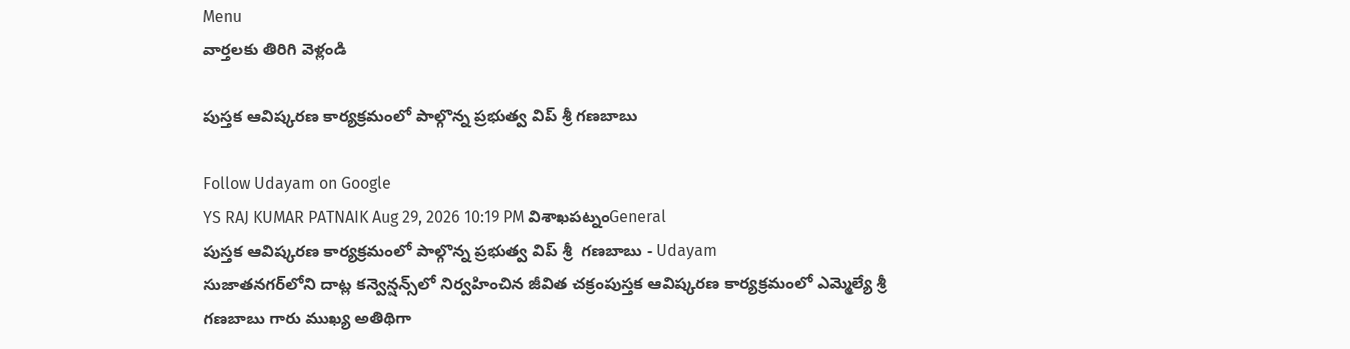Menu
వార్తలకు తిరిగి వెళ్లండి

పుస్తక ఆవిష్కరణ కార్యక్రమంలో పాల్గొన్న ప్రభుత్వ విప్ శ్రీ గణబాబు

Follow Udayam on Google
YS RAJ KUMAR PATNAIK Aug 29, 2026 10:19 PM విశాఖపట్నంGeneral
పుస్తక ఆవిష్కరణ కార్యక్రమంలో పాల్గొన్న ప్రభుత్వ విప్ శ్రీ  గణబాబు - Udayam
సుజాతనగర్‌లోని దాట్ల కన్వెన్షన్స్‌లో నిర్వహించిన జీవిత చక్రంపుస్తక ఆవిష్కరణ కార్యక్రమంలో ఎమ్మెల్యే శ్రీ గణబాబు గారు ముఖ్య అతిథిగా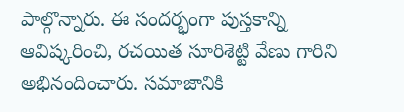పాల్గొన్నారు. ఈ సందర్భంగా పుస్తకాన్ని ఆవిష్కరించి, రచయిత సూరిశెట్టి వేణు గారిని అభినందించారు. సమాజానికి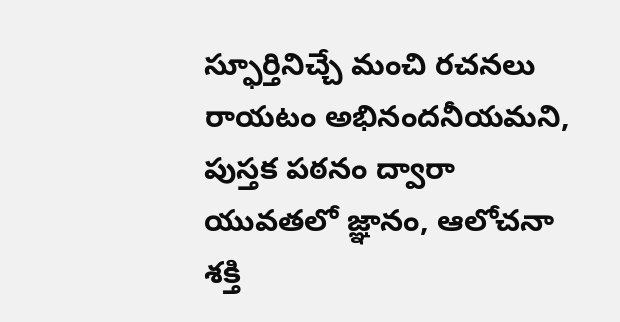స్ఫూర్తినిచ్చే మంచి రచనలు రాయటం అభినందనీయమని, పుస్తక పఠనం ద్వారా యువతలో జ్ఞానం, ఆలోచనా శక్తి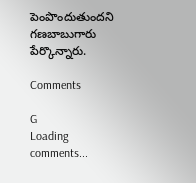పెంపొందుతుందని గణబాబుగారు పేర్కొన్నారు.

Comments

G
Loading comments...